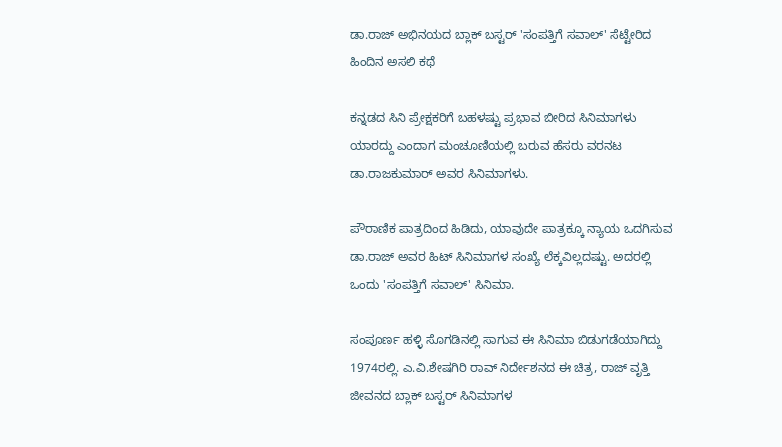ಡಾ.ರಾಜ್ ಅಭಿನಯದ ಬ್ಲಾಕ್ ಬಸ್ಟರ್ 'ಸಂಪತ್ತಿಗೆ ಸವಾಲ್' ಸೆಟ್ಟೇರಿದ ಹಿಂದಿನ ಅಸಲಿ ಕಥೆ

ಕನ್ನಡದ ಸಿನಿ ಪ್ರೇಕ್ಷಕರಿಗೆ ಬಹಳಷ್ಟು ಪ್ರಭಾವ ಬೀರಿದ ಸಿನಿಮಾಗಳು ಯಾರದ್ದು ಎಂದಾಗ ಮಂಚೂಣಿಯಲ್ಲಿ ಬರುವ ಹೆಸರು ವರನಟ ಡಾ.ರಾಜಕುಮಾರ್ ಅವರ ಸಿನಿಮಾಗಳು.

ಪೌರಾಣಿಕ ಪಾತ್ರದಿಂದ ಹಿಡಿದು, ಯಾವುದೇ ಪಾತ್ರಕ್ಕೂ ನ್ಯಾಯ ಒದಗಿಸುವ ಡಾ.ರಾಜ್ ಅವರ ಹಿಟ್ ಸಿನಿಮಾಗಳ ಸಂಖ್ಯೆ ಲೆಕ್ಕವಿಲ್ಲದಷ್ಟು. ಅದರಲ್ಲಿ ಒಂದು 'ಸಂಪತ್ತಿಗೆ ಸವಾಲ್' ಸಿನಿಮಾ.

ಸಂಪೂರ್ಣ ಹಳ್ಳಿ ಸೊಗಡಿನಲ್ಲಿ ಸಾಗುವ ಈ ಸಿನಿಮಾ ಬಿಡುಗಡೆಯಾಗಿದ್ದು 1974ರಲ್ಲಿ. ಎ.ವಿ.ಶೇಷಗಿರಿ ರಾವ್ ನಿರ್ದೇಶನದ ಈ ಚಿತ್ರ, ರಾಜ್ ವೃತ್ತಿ ಜೀವನದ ಬ್ಲಾಕ್ ಬಸ್ಟರ್ ಸಿನಿಮಾಗಳ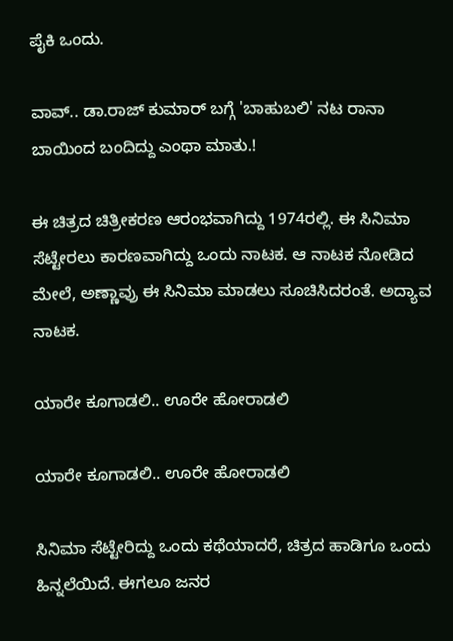ಪೈಕಿ ಒಂದು.

ವಾವ್.. ಡಾ.ರಾಜ್ ಕುಮಾರ್ ಬಗ್ಗೆ 'ಬಾಹುಬಲಿ' ನಟ ರಾನಾ ಬಾಯಿಂದ ಬಂದಿದ್ದು ಎಂಥಾ ಮಾತು.!

ಈ ಚಿತ್ರದ ಚಿತ್ರೀಕರಣ ಆರಂಭವಾಗಿದ್ದು 1974ರಲ್ಲಿ. ಈ ಸಿನಿಮಾ ಸೆಟ್ಟೇರಲು ಕಾರಣವಾಗಿದ್ದು ಒಂದು ನಾಟಕ. ಆ ನಾಟಕ ನೋಡಿದ ಮೇಲೆ, ಅಣ್ಣಾವ್ರು ಈ ಸಿನಿಮಾ ಮಾಡಲು ಸೂಚಿಸಿದರಂತೆ. ಅದ್ಯಾವ ನಾಟಕ.

ಯಾರೇ ಕೂಗಾಡಲಿ.. ಊರೇ ಹೋರಾಡಲಿ

ಯಾರೇ ಕೂಗಾಡಲಿ.. ಊರೇ ಹೋರಾಡಲಿ

ಸಿನಿಮಾ ಸೆಟ್ಟೇರಿದ್ದು ಒಂದು ಕಥೆಯಾದರೆ, ಚಿತ್ರದ ಹಾಡಿಗೂ ಒಂದು ಹಿನ್ನಲೆಯಿದೆ. ಈಗಲೂ ಜನರ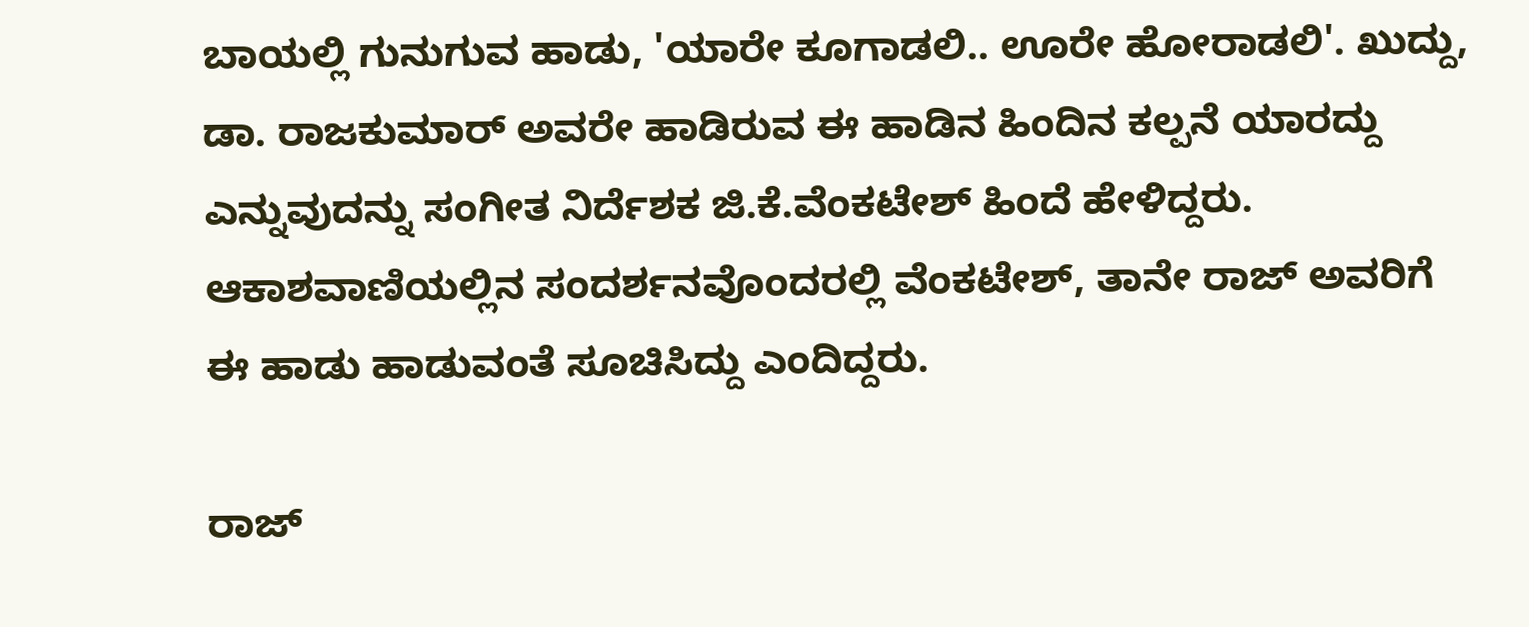ಬಾಯಲ್ಲಿ ಗುನುಗುವ ಹಾಡು, 'ಯಾರೇ ಕೂಗಾಡಲಿ.. ಊರೇ ಹೋರಾಡಲಿ'. ಖುದ್ದು, ಡಾ. ರಾಜಕುಮಾರ್ ಅವರೇ ಹಾಡಿರುವ ಈ ಹಾಡಿನ ಹಿಂದಿನ ಕಲ್ಪನೆ ಯಾರದ್ದು ಎನ್ನುವುದನ್ನು ಸಂಗೀತ ನಿರ್ದೆಶಕ ಜಿ.ಕೆ.ವೆಂಕಟೇಶ್ ಹಿಂದೆ ಹೇಳಿದ್ದರು. ಆಕಾಶವಾಣಿಯಲ್ಲಿನ ಸಂದರ್ಶನವೊಂದರಲ್ಲಿ ವೆಂಕಟೇಶ್, ತಾನೇ ರಾಜ್ ಅವರಿಗೆ ಈ ಹಾಡು ಹಾಡುವಂತೆ ಸೂಚಿಸಿದ್ದು ಎಂದಿದ್ದರು.

ರಾಜ್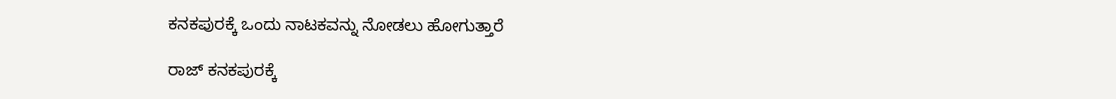ಕನಕಪುರಕ್ಕೆ ಒಂದು ನಾಟಕವನ್ನು ನೋಡಲು ಹೋಗುತ್ತಾರೆ

ರಾಜ್ ಕನಕಪುರಕ್ಕೆ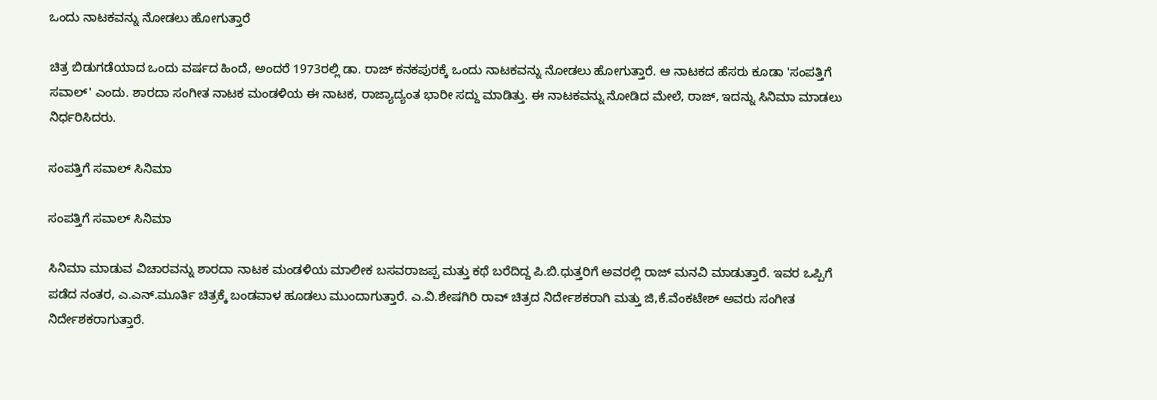ಒಂದು ನಾಟಕವನ್ನು ನೋಡಲು ಹೋಗುತ್ತಾರೆ

ಚಿತ್ರ ಬಿಡುಗಡೆಯಾದ ಒಂದು ವರ್ಷದ ಹಿಂದೆ, ಅಂದರೆ 1973ರಲ್ಲಿ ಡಾ. ರಾಜ್ ಕನಕಪುರಕ್ಕೆ ಒಂದು ನಾಟಕವನ್ನು ನೋಡಲು ಹೋಗುತ್ತಾರೆ. ಆ ನಾಟಕದ ಹೆಸರು ಕೂಡಾ 'ಸಂಪತ್ತಿಗೆ ಸವಾಲ್' ಎಂದು. ಶಾರದಾ ಸಂಗೀತ ನಾಟಕ ಮಂಡಳಿಯ ಈ ನಾಟಕ, ರಾಜ್ಯಾದ್ಯಂತ ಭಾರೀ ಸದ್ದು ಮಾಡಿತ್ತು. ಈ ನಾಟಕವನ್ನು ನೋಡಿದ ಮೇಲೆ, ರಾಜ್, ಇದನ್ನು ಸಿನಿಮಾ ಮಾಡಲು ನಿರ್ಧರಿಸಿದರು.

ಸಂಪತ್ತಿಗೆ ಸವಾಲ್ ಸಿನಿಮಾ

ಸಂಪತ್ತಿಗೆ ಸವಾಲ್ ಸಿನಿಮಾ

ಸಿನಿಮಾ ಮಾಡುವ ವಿಚಾರವನ್ನು ಶಾರದಾ ನಾಟಕ ಮಂಡಳಿಯ ಮಾಲೀಕ ಬಸವರಾಜಪ್ಪ ಮತ್ತು ಕಥೆ ಬರೆದಿದ್ದ ಪಿ.ಬಿ.ಧುತ್ತರಿಗೆ ಅವರಲ್ಲಿ ರಾಜ್ ಮನವಿ ಮಾಡುತ್ತಾರೆ. ಇವರ ಒಪ್ಪಿಗೆ ಪಡೆದ ನಂತರ, ಎ.ಎನ್.ಮೂರ್ತಿ ಚಿತ್ರಕ್ಕೆ ಬಂಡವಾಳ ಹೂಡಲು ಮುಂದಾಗುತ್ತಾರೆ. ಎ.ವಿ.ಶೇಷಗಿರಿ ರಾವ್ ಚಿತ್ರದ ನಿರ್ದೇಶಕರಾಗಿ ಮತ್ತು ಜಿ,ಕೆ.ವೆಂಕಟೇಶ್ ಅವರು ಸಂಗೀತ ನಿರ್ದೇಶಕರಾಗುತ್ತಾರೆ.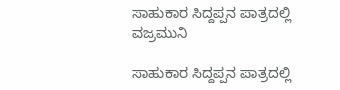ಸಾಹುಕಾರ ಸಿದ್ದಪ್ಪನ ಪಾತ್ರದಲ್ಲಿ ವಜ್ರಮುನಿ

ಸಾಹುಕಾರ ಸಿದ್ದಪ್ಪನ ಪಾತ್ರದಲ್ಲಿ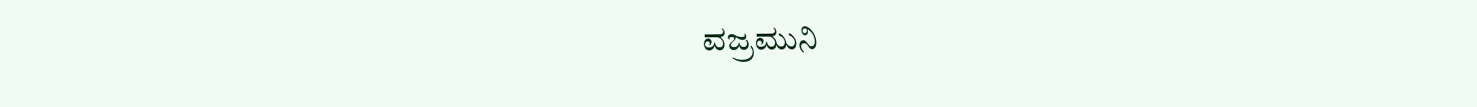ವಜ್ರಮುನಿ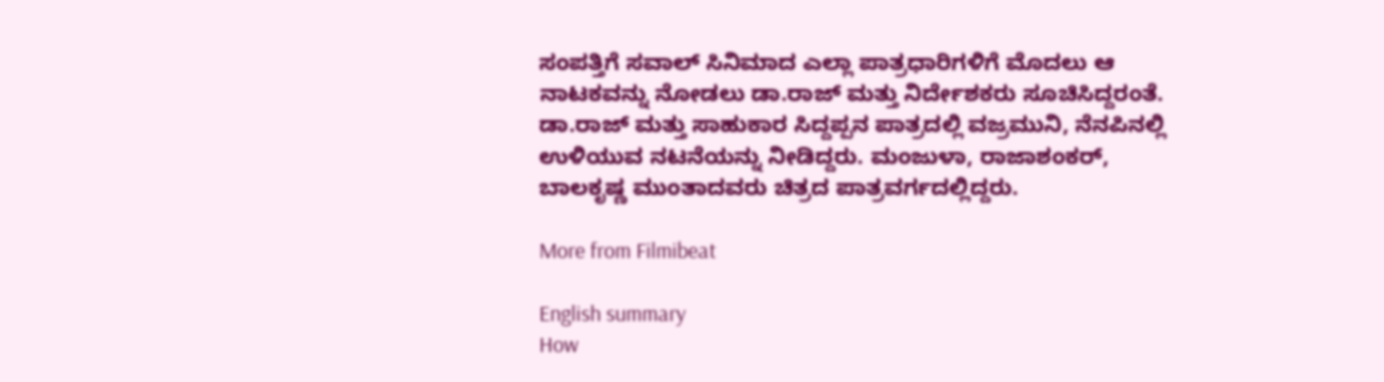ಸಂಪತ್ತಿಗೆ ಸವಾಲ್ ಸಿನಿಮಾದ ಎಲ್ಲಾ ಪಾತ್ರಧಾರಿಗಳಿಗೆ ಮೊದಲು ಆ ನಾಟಕವನ್ನು ನೋಡಲು ಡಾ.ರಾಜ್ ಮತ್ತು ನಿರ್ದೇಶಕರು ಸೂಚಿಸಿದ್ದರಂತೆ. ಡಾ.ರಾಜ್ ಮತ್ತು ಸಾಹುಕಾರ ಸಿದ್ದಪ್ಪನ ಪಾತ್ರದಲ್ಲಿ ವಜ್ರಮುನಿ, ನೆನಪಿನಲ್ಲಿ ಉಳಿಯುವ ನಟನೆಯನ್ನು ನೀಡಿದ್ದರು. ಮಂಜುಳಾ, ರಾಜಾಶಂಕರ್, ಬಾಲಕೃಷ್ಣ ಮುಂತಾದವರು ಚಿತ್ರದ ಪಾತ್ರವರ್ಗದಲ್ಲಿದ್ದರು.

More from Filmibeat

English summary
How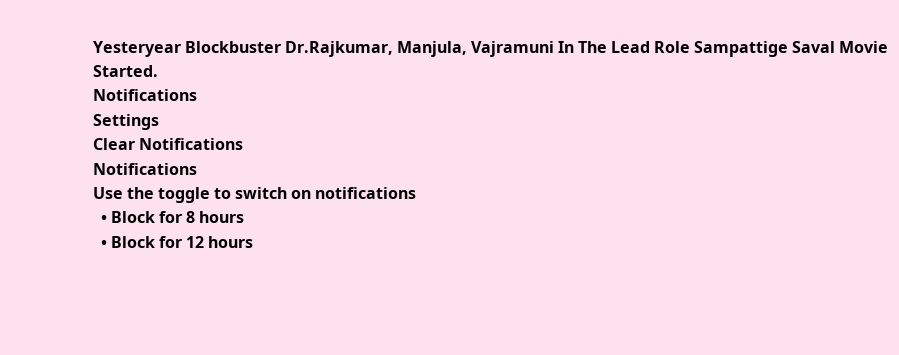Yesteryear Blockbuster Dr.Rajkumar, Manjula, Vajramuni In The Lead Role Sampattige Saval Movie Started.
Notifications
Settings
Clear Notifications
Notifications
Use the toggle to switch on notifications
  • Block for 8 hours
  • Block for 12 hours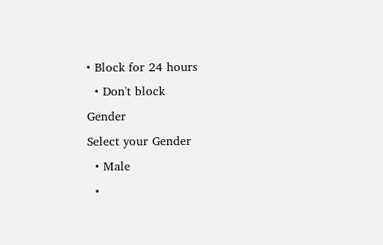• Block for 24 hours
  • Don't block
Gender
Select your Gender
  • Male
  •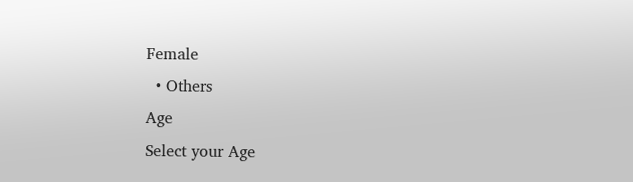Female
  • Others
Age
Select your Age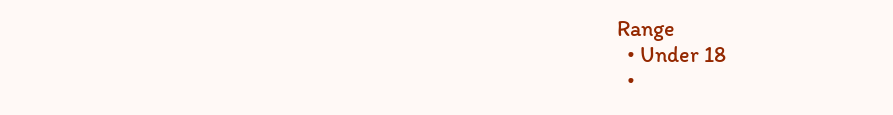Range
  • Under 18
  •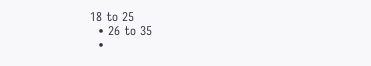18 to 25
  • 26 to 35
  •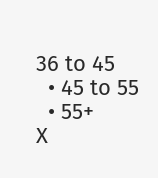36 to 45
  • 45 to 55
  • 55+
X